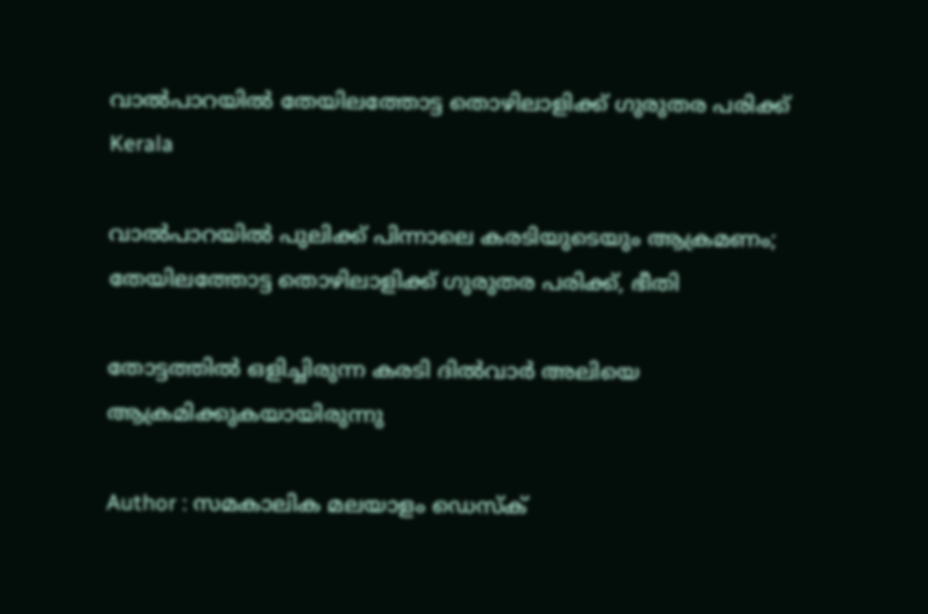വാല്‍പാറയില്‍ തേയിലത്തോട്ട തൊഴിലാളിക്ക് ഗുരുതര പരിക്ക്
Kerala

വാല്‍പാറയില്‍ പുലിക്ക് പിന്നാലെ കരടിയുടെയും ആക്രമണം; തേയിലത്തോട്ട തൊഴിലാളിക്ക് ഗുരുതര പരിക്ക്, ഭീതി

തോട്ടത്തില്‍ ഒളിച്ചിരുന്ന കരടി ദില്‍വാര്‍ അലിയെ ആക്രമിക്കുകയായിരുന്നു

Author : സമകാലിക മലയാളം ഡെസ്ക്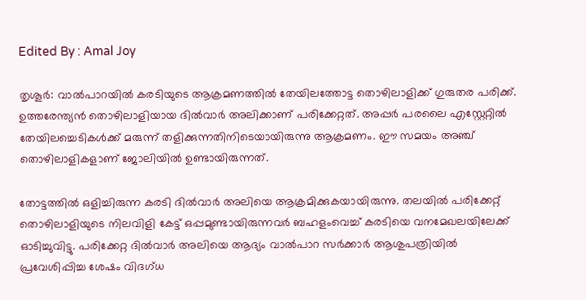Edited By : Amal Joy

തൃശൂര്‍: വാല്‍പാറയില്‍ കരടിയുടെ ആക്രമണത്തില്‍ തേയിലത്തോട്ട തൊഴിലാളിക്ക് ഗുരുതര പരിക്ക്. ഉത്തരേന്ത്യന്‍ തൊഴിലാളിയായ ദില്‍വാര്‍ അലിക്കാണ് പരിക്കേറ്റത്. അപ്പര്‍ പരലൈ എസ്റ്റേറ്റില്‍ തേയിലച്ചെടികള്‍ക്ക് മരുന്ന് തളിക്കുന്നതിനിടെയായിരുന്നു ആക്രമണം. ഈ സമയം അഞ്ച് തൊഴിലാളികളാണ് ജോലിയില്‍ ഉണ്ടായിരുന്നത്.

തോട്ടത്തില്‍ ഒളിച്ചിരുന്ന കരടി ദില്‍വാര്‍ അലിയെ ആക്രമിക്കുകയായിരുന്നു. തലയില്‍ പരിക്കേറ്റ് തൊഴിലാളിയുടെ നിലവിളി കേട്ട് ഒപ്പമുണ്ടായിരുന്നവര്‍ ബഹളംവെച്ച് കരടിയെ വനമേഖലയിലേക്ക് ഓടിച്ചുവിട്ടു. പരിക്കേറ്റ ദില്‍വാര്‍ അലിയെ ആദ്യം വാല്‍പാറ സര്‍ക്കാര്‍ ആശുപത്രിയില്‍ പ്രവേശിപ്പിച്ച ശേഷം വിദഗ്ധ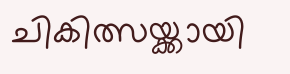ചികിത്സയ്ക്കായി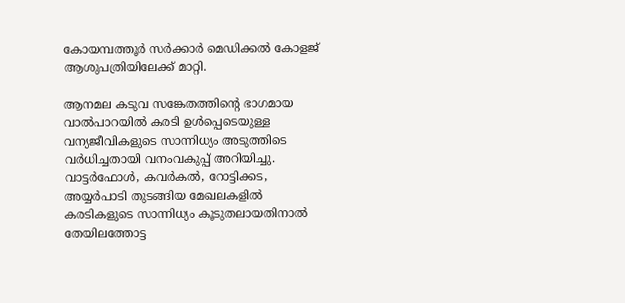കോയമ്പത്തൂര്‍ സര്‍ക്കാര്‍ മെഡിക്കല്‍ കോളജ് ആശുപത്രിയിലേക്ക് മാറ്റി.

ആനമല കടുവ സങ്കേതത്തിന്റെ ഭാഗമായ വാല്‍പാറയില്‍ കരടി ഉള്‍പ്പെടെയുള്ള വന്യജീവികളുടെ സാന്നിധ്യം അടുത്തിടെ വര്‍ധിച്ചതായി വനംവകുപ്പ് അറിയിച്ചു. വാട്ടര്‍ഫോള്‍, കവര്‍കല്‍, റോട്ടിക്കട, അയ്യര്‍പാടി തുടങ്ങിയ മേഖലകളില്‍ കരടികളുടെ സാന്നിധ്യം കൂടുതലായതിനാല്‍ തേയിലത്തോട്ട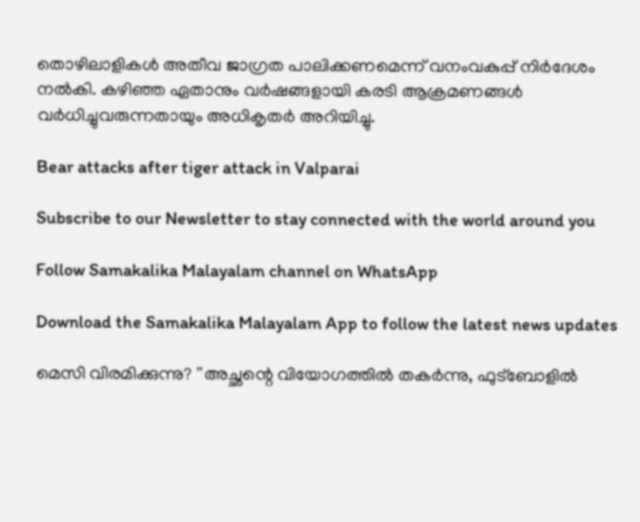തൊഴിലാളികള്‍ അതീവ ജാഗ്രത പാലിക്കണമെന്ന് വനംവകുപ്പ് നിര്‍ദേശം നല്‍കി. കഴിഞ്ഞ ഏതാനും വര്‍ഷങ്ങളായി കരടി ആക്രമണങ്ങള്‍ വര്‍ധിച്ചുവരുന്നതായും അധികൃതര്‍ അറിയിച്ചു.

Bear attacks after tiger attack in Valparai

Subscribe to our Newsletter to stay connected with the world around you

Follow Samakalika Malayalam channel on WhatsApp

Download the Samakalika Malayalam App to follow the latest news updates

മെസി വിരമിക്കുന്നു? ''അച്ഛന്റെ വിയോഗത്തിൽ തകർന്നു, ഫുട്ബോളിൽ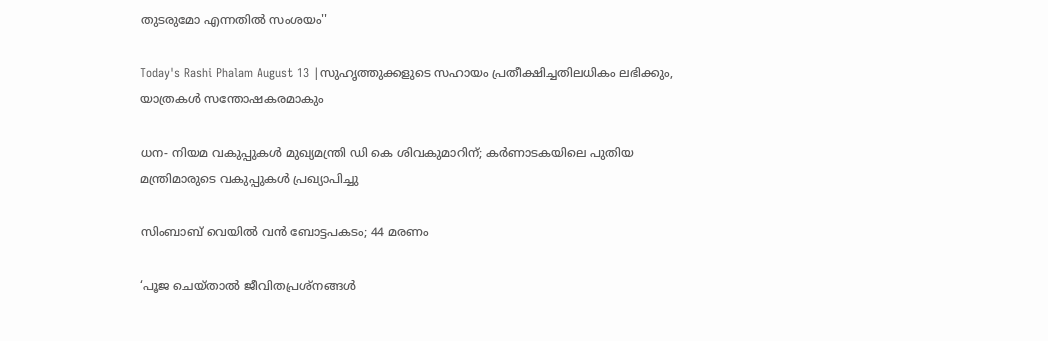തുടരുമോ എന്നതിൽ സംശയം''

Today's Rashi Phalam August 13 |സുഹൃത്തുക്കളുടെ സഹായം പ്രതീക്ഷിച്ചതിലധികം ലഭിക്കും, യാത്രകൾ സന്തോഷകരമാകും

ധന- നിയമ വകുപ്പുകള്‍ മുഖ്യമന്ത്രി ഡി കെ ശിവകുമാറിന്; കര്‍ണാടകയിലെ പുതിയ മന്ത്രിമാരുടെ വകുപ്പുകള്‍ പ്രഖ്യാപിച്ചു

സിംബാബ് വെയില്‍ വൻ ബോട്ടപകടം; 44 മരണം

‘പൂജ ചെയ്താൽ ജീവിതപ്രശ്നങ്ങൾ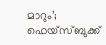മാറും’; ഫെയ്സ്ബുക്ക്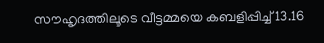സൗഹൃദത്തിലൂടെ വീട്ടമ്മയെ കബളിപ്പിച്ച് 13.16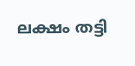ലക്ഷം തട്ടി